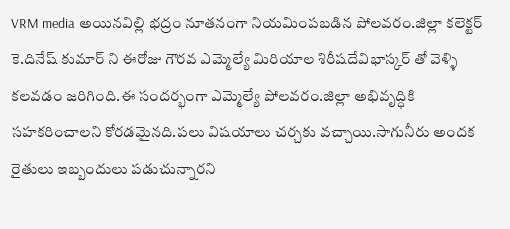VRM media అయినవిల్లి భద్రం నూతనంగా నియమింపబడిన పోలవరం.జిల్లా కలెక్టర్ కె.దినేష్ కుమార్ ని ఈరోజు గౌరవ ఎమ్మెల్యే మిరియాల శిరీషదేవిభాస్కర్ తో వెళ్ళి కలవడం జరిగింది.ఈ సందర్భంగా ఎమ్మెల్యే పోలవరం.జిల్లా అభివృద్ధికి సహకరించాలని కోరడమైనది.పలు విషయాలు చర్చకు వచ్చాయి.సాగునీరు అందక రైతులు ఇబ్బందులు పడుచున్నారని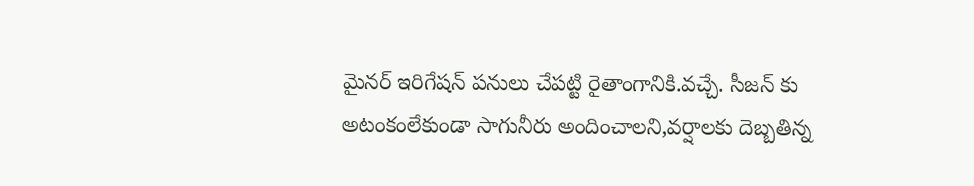మైనర్ ఇరిగేషన్ పనులు చేపట్టి రైతాంగానికి.వచ్చే. సీజన్ కు అటంకంలేకుండా సాగునీరు అందించాలని,వర్షాలకు దెబ్బతిన్న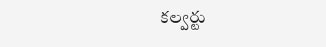కల్వర్టు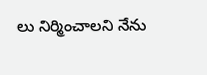లు నిర్మించాలని నేను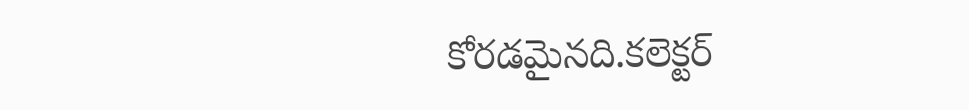కోరడమైనది.కలెక్టర్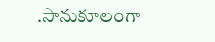.సానుకూలంగా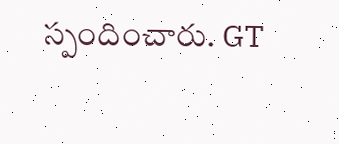స్పందించారు. GT